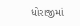ધોરાજીમાં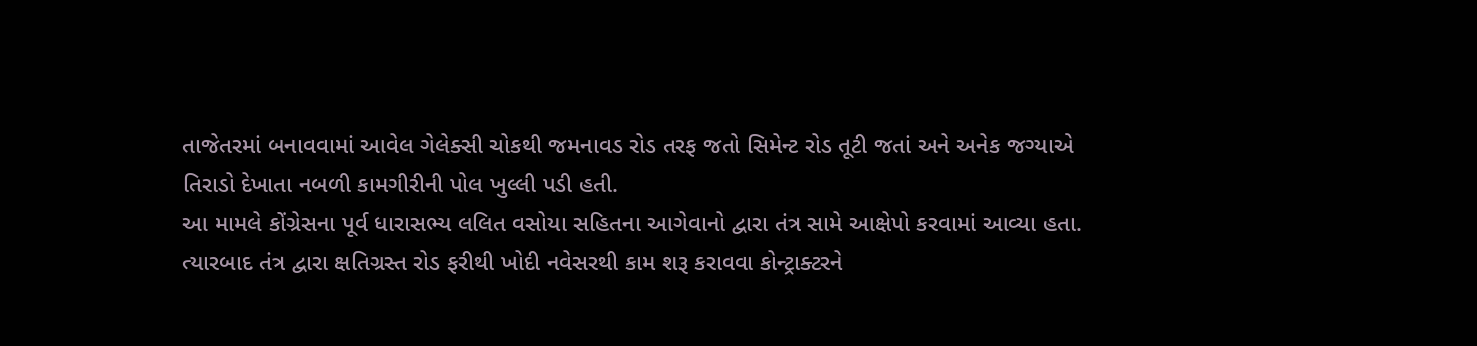તાજેતરમાં બનાવવામાં આવેલ ગેલેક્સી ચોકથી જમનાવડ રોડ તરફ જતો સિમેન્ટ રોડ તૂટી જતાં અને અનેક જગ્યાએ તિરાડો દેખાતા નબળી કામગીરીની પોલ ખુલ્લી પડી હતી.
આ મામલે કોંગ્રેસના પૂર્વ ધારાસભ્ય લલિત વસોયા સહિતના આગેવાનો દ્વારા તંત્ર સામે આક્ષેપો કરવામાં આવ્યા હતા.
ત્યારબાદ તંત્ર દ્વારા ક્ષતિગ્રસ્ત રોડ ફરીથી ખોદી નવેસરથી કામ શરૂ કરાવવા કોન્ટ્રાક્ટરને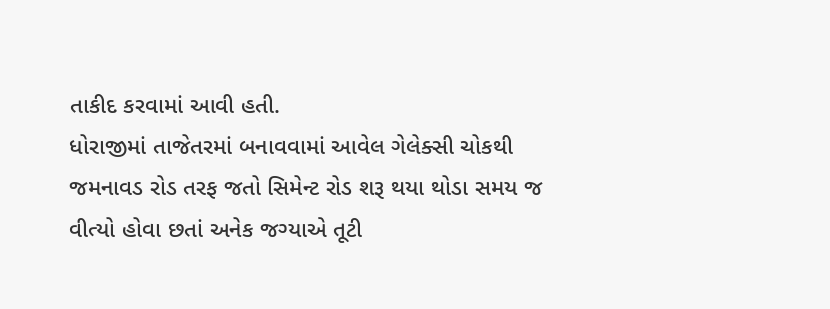તાકીદ કરવામાં આવી હતી.
ધોરાજીમાં તાજેતરમાં બનાવવામાં આવેલ ગેલેક્સી ચોકથી જમનાવડ રોડ તરફ જતો સિમેન્ટ રોડ શરૂ થયા થોડા સમય જ વીત્યો હોવા છતાં અનેક જગ્યાએ તૂટી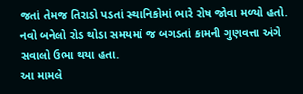જતાં તેમજ તિરાડો પડતાં સ્થાનિકોમાં ભારે રોષ જોવા મળ્યો હતો. નવો બનેલો રોડ થોડા સમયમાં જ બગડતાં કામની ગુણવત્તા અંગે સવાલો ઉભા થયા હતા.
આ મામલે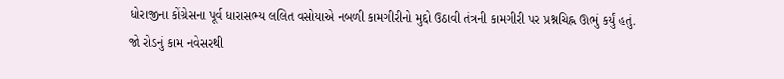ધોરાજીના કોંગ્રેસના પૂર્વ ધારાસભ્ય લલિત વસોયાએ નબળી કામગીરીનો મુદ્દો ઉઠાવી તંત્રની કામગીરી પર પ્રશ્નચિહ્ન ઊભું કર્યું હતું.
જો રોડનું કામ નવેસરથી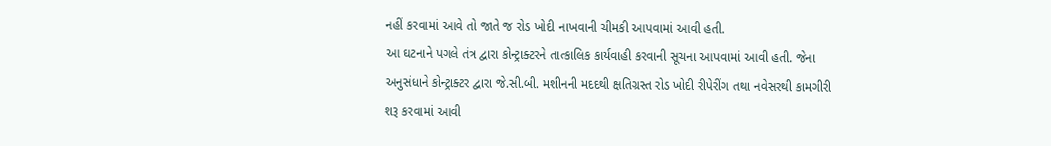નહીં કરવામાં આવે તો જાતે જ રોડ ખોદી નાખવાની ચીમકી આપવામાં આવી હતી.
આ ઘટનાને પગલે તંત્ર દ્વારા કોન્ટ્રાક્ટરને તાત્કાલિક કાર્યવાહી કરવાની સૂચના આપવામાં આવી હતી. જેના અનુસંધાને કોન્ટ્રાક્ટર દ્વારા જે.સી.બી. મશીનની મદદથી ક્ષતિગ્રસ્ત રોડ ખોદી રીપેરીંગ તથા નવેસરથી કામગીરી શરૂ કરવામાં આવી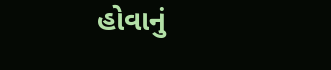હોવાનું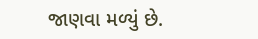જાણવા મળ્યું છે.